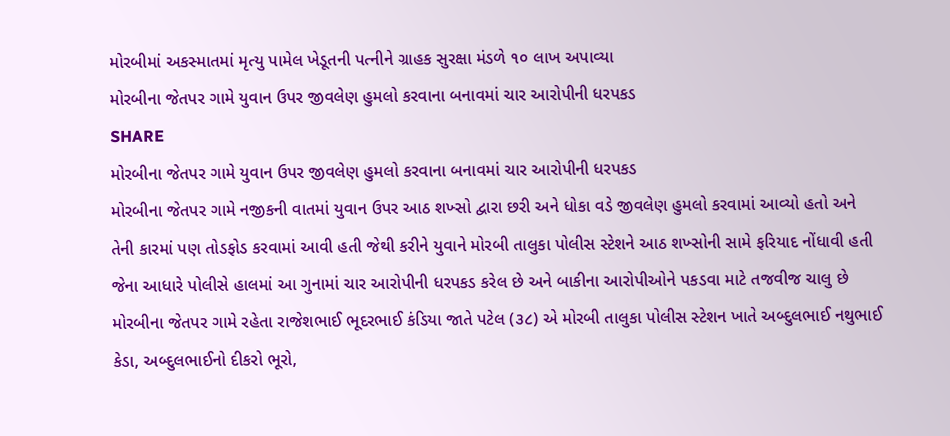મોરબીમાં અકસ્માતમાં મૃત્યુ પામેલ ખેડૂતની પત્નીને ગ્રાહક સુરક્ષા મંડળે ૧૦ લાખ અપાવ્યા
મોરબીના જેતપર ગામે યુવાન ઉપર જીવલેણ હુમલો કરવાના બનાવમાં ચાર આરોપીની ધરપકડ
SHARE
મોરબીના જેતપર ગામે યુવાન ઉપર જીવલેણ હુમલો કરવાના બનાવમાં ચાર આરોપીની ધરપકડ
મોરબીના જેતપર ગામે નજીકની વાતમાં યુવાન ઉપર આઠ શખ્સો દ્વારા છરી અને ધોકા વડે જીવલેણ હુમલો કરવામાં આવ્યો હતો અને તેની કારમાં પણ તોડફોડ કરવામાં આવી હતી જેથી કરીને યુવાને મોરબી તાલુકા પોલીસ સ્ટેશને આઠ શખ્સોની સામે ફરિયાદ નોંધાવી હતી જેના આધારે પોલીસે હાલમાં આ ગુનામાં ચાર આરોપીની ધરપકડ કરેલ છે અને બાકીના આરોપીઓને પકડવા માટે તજવીજ ચાલુ છે
મોરબીના જેતપર ગામે રહેતા રાજેશભાઈ ભૂદરભાઈ કંડિયા જાતે પટેલ (૩૮) એ મોરબી તાલુકા પોલીસ સ્ટેશન ખાતે અબ્દુલભાઈ નથુભાઈ કેડા, અબ્દુલભાઈનો દીકરો ભૂરો,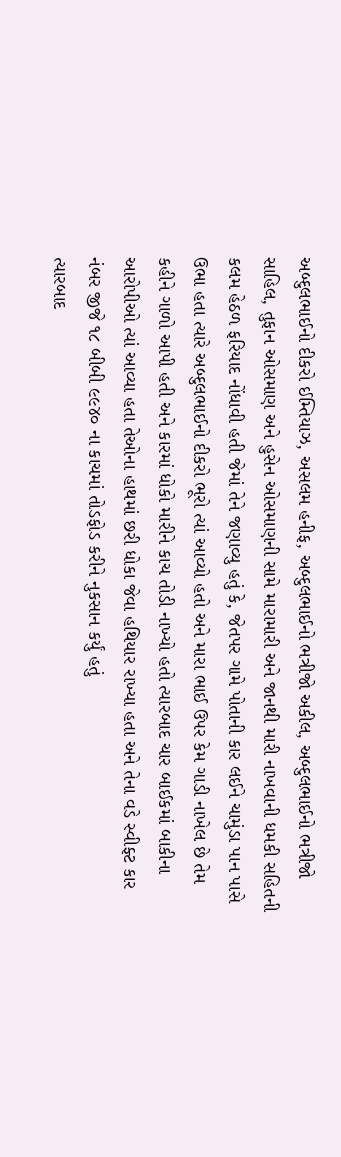અબ્દુલભાઈનો દીકરો ઈમ્તિયાઝ, અસલમ હનીફ, અબ્દુલભાઈનો ભત્રીજો અકીલ, અબ્દુલભાઈનો ભત્રીજો સાહિલ, તુફાન ઓસમાણ અને હુસેન ઓસમાણની સામે મારામારી અને જાનથી મારી નાખવાની ધમકી સહિતની કલમ હેઠળ ફરિયાદ નોંધાવી હતી જેમાં તેને જણાવ્યુ હતું કે, જેતપર ગામે પોતાની કાર લઈને ચામુંડા પાન પાસે ઉભા હતા ત્યારે અબ્દુલભાઈનો દીકરો ભૂરો ત્યાં આવ્યો હતો અને મારા ભાઈ ઉપર કેમ ગાડી નાખેલ છે તેમ કહીને ગાળો આપી હતી અને કારમાં ધોકો મારીને કાચ તોડી નાખ્યો હતો ત્યારબાદ ચાર બાઈકમાં બાકીના આરોપીઓ ત્યાં આવ્યા હતા તેઓના હાથમાં છરી ધોકા જેવા હથિયાર રાખ્યા હતા અને તેના વડે સ્વીફ્ટ કાર નંબર જીજે ૧૮ બીબી ૯૯૪૦ ના કાચમાં તોડફોડ કરીને નુકસાન કર્યું હતું
ત્યારબાદ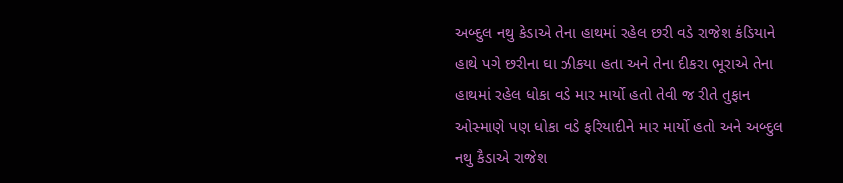અબ્દુલ નથુ કેડાએ તેના હાથમાં રહેલ છરી વડે રાજેશ કંડિયાને હાથે પગે છરીના ઘા ઝીકયા હતા અને તેના દીકરા ભૂરાએ તેના હાથમાં રહેલ ધોકા વડે માર માર્યો હતો તેવી જ રીતે તુફાન ઓસ્માણે પણ ધોકા વડે ફરિયાદીને માર માર્યો હતો અને અબ્દુલ નથુ કૈડાએ રાજેશ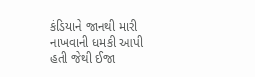કંડિયાને જાનથી મારી નાખવાની ધમકી આપી હતી જેથી ઈજા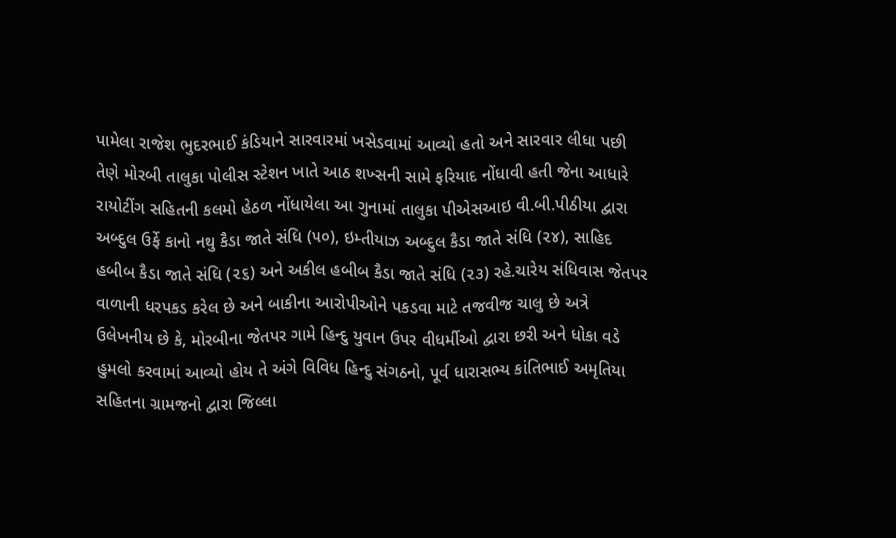પામેલા રાજેશ ભુદરભાઈ કંડિયાને સારવારમાં ખસેડવામાં આવ્યો હતો અને સારવાર લીધા પછી તેણે મોરબી તાલુકા પોલીસ સ્ટેશન ખાતે આઠ શખ્સની સામે ફરિયાદ નોંધાવી હતી જેના આધારે રાયોટીંગ સહિતની કલમો હેઠળ નોંધાયેલા આ ગુનામાં તાલુકા પીએસઆઇ વી.બી.પીઠીયા દ્વારા અબ્દુલ ઉર્ફે કાનો નથુ કૈડા જાતે સંધિ (૫૦), ઇમ્તીયાઝ અબ્દુલ કૈડા જાતે સંધિ (૨૪), સાહિદ હબીબ કૈડા જાતે સંધિ (૨૬) અને અકીલ હબીબ કૈડા જાતે સંધિ (૨૩) રહે.ચારેય સંધિવાસ જેતપર વાળાની ધરપકડ કરેલ છે અને બાકીના આરોપીઓને પકડવા માટે તજવીજ ચાલુ છે અત્રે ઉલેખનીય છે કે, મોરબીના જેતપર ગામે હિન્દુ યુવાન ઉપર વીધર્મીઓ દ્વારા છરી અને ધોકા વડે હુમલો કરવામાં આવ્યો હોય તે અંગે વિવિધ હિન્દુ સંગઠનો, પૂર્વ ધારાસભ્ય કાંતિભાઈ અમૃતિયા સહિતના ગ્રામજનો દ્વારા જિલ્લા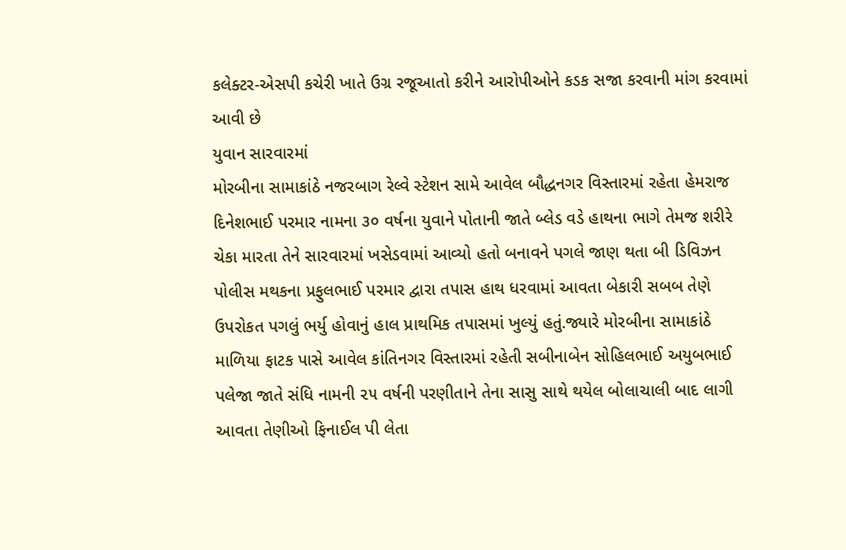કલેક્ટર-એસપી કચેરી ખાતે ઉગ્ર રજૂઆતો કરીને આરોપીઓને કડક સજા કરવાની માંગ કરવામાં આવી છે
યુવાન સારવારમાં
મોરબીના સામાકાંઠે નજરબાગ રેલ્વે સ્ટેશન સામે આવેલ બૌદ્ધનગર વિસ્તારમાં રહેતા હેમરાજ દિનેશભાઈ પરમાર નામના ૩૦ વર્ષના યુવાને પોતાની જાતે બ્લેડ વડે હાથના ભાગે તેમજ શરીરે ચેકા મારતા તેને સારવારમાં ખસેડવામાં આવ્યો હતો બનાવને પગલે જાણ થતા બી ડિવિઝન પોલીસ મથકના પ્રફુલભાઈ પરમાર દ્વારા તપાસ હાથ ધરવામાં આવતા બેકારી સબબ તેણે ઉપરોકત પગલું ભર્યુ હોવાનું હાલ પ્રાથમિક તપાસમાં ખુલ્યું હતું.જ્યારે મોરબીના સામાકાંઠે માળિયા ફાટક પાસે આવેલ કાંતિનગર વિસ્તારમાં રહેતી સબીનાબેન સોહિલભાઈ અયુબભાઈ પલેજા જાતે સંધિ નામની ૨૫ વર્ષની પરણીતાને તેના સાસુ સાથે થયેલ બોલાચાલી બાદ લાગી આવતા તેણીઓ ફિનાઈલ પી લેતા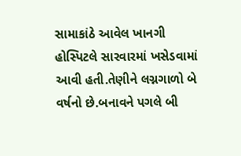સામાકાંઠે આવેલ ખાનગી હોસ્પિટલે સારવારમાં ખસેડવામાં આવી હતી.તેણીને લગ્નગાળો બે વર્ષનો છે.બનાવને પગલે બી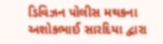ડિવિઝન પોલીસ મથકના અશોકભાઈ સારદિયા દ્વારા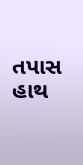તપાસ હાથ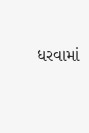ધરવામાં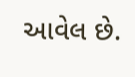આવેલ છે.